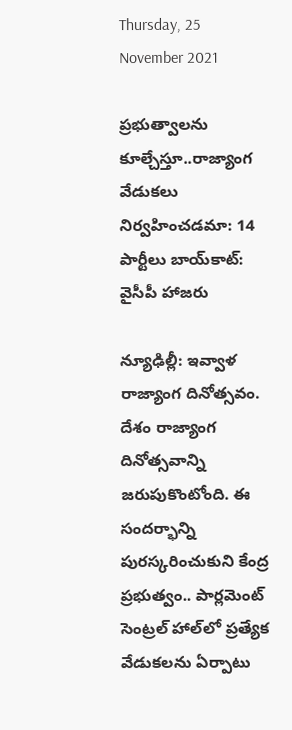Thursday, 25 November 2021

ప్రభుత్వాలను కూల్చేస్తూ..రాజ్యాంగ వేడుకలు నిర్వహించడమా: 14 పార్టీలు బాయ్‌కాట్: వైసీపీ హాజరు

న్యూఢిల్లీ: ఇవ్వాళ రాజ్యాంగ దినోత్సవం. దేశం రాజ్యాంగ దినోత్సవాన్ని జరుపుకొంటోంది. ఈ సందర్భాన్ని పురస్కరించుకుని కేంద్ర ప్రభుత్వం.. పార్లమెంట్ సెంట్రల్ హాల్‌లో ప్రత్యేక వేడుకలను ఏర్పాటు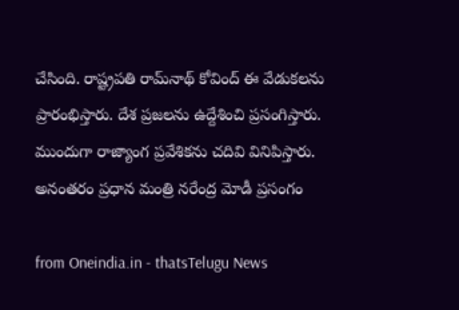చేసింది. రాష్ట్రపతి రామ్‌నాథ్ కోవింద్ ఈ వేడుకలను ప్రారంభిస్తారు. దేశ ప్రజలను ఉద్దేశించి ప్రసంగిస్తారు. ముందుగా రాజ్యాంగ ప్రవేశికను చదివి వినిపిస్తారు. అనంతరం ప్రధాన మంత్రి నరేంద్ర మోడీ ప్రసంగం

from Oneindia.in - thatsTelugu News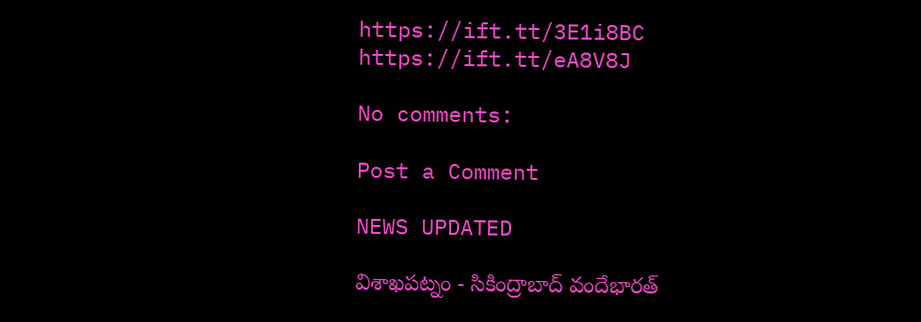https://ift.tt/3E1i8BC
https://ift.tt/eA8V8J

No comments:

Post a Comment

NEWS UPDATED

విశాఖపట్నం - సికింద్రాబాద్ వందేభారత్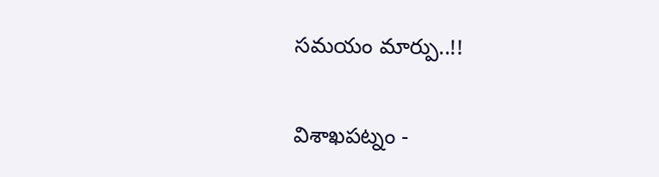సమయం మార్పు..!!

విశాఖపట్నం -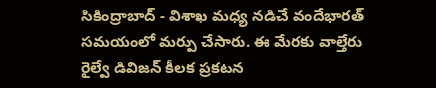సికింద్రాబాద్ - విశాఖ మధ్య నడిచే వందేభారత్ సమయంలో మర్పు చేసారు. ఈ మేరకు వాల్తేరు రైల్వే డివిజన్ కీలక ప్రకటన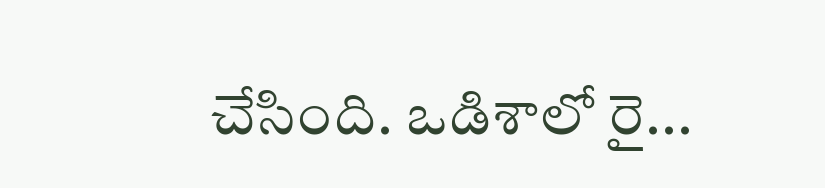చేసింది. ఒడిశాలో రై...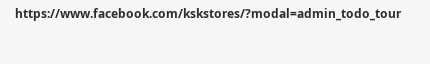https://www.facebook.com/kskstores/?modal=admin_todo_tour